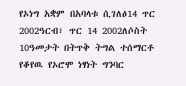የኦነግ አቋም በአባላቱ ሲገለፅ14 ጥር 2002ዓርብ፣ ጥር 14 2002ለሶስት 10ዓመታት በትጥቅ ትግል ተሰማርቶ የቆየዉ የኦሮሞ ነፃነት ግንባር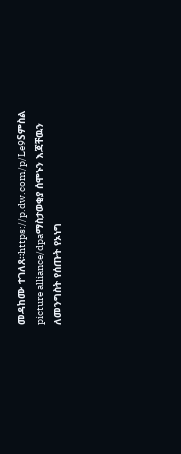መዳከሙ ተገለጸ።https://p.dw.com/p/Le9Sምስል picture alliance/dpaማስታወቂያ ሰሞኑን እጃቸዉን ለመንግስት የሰጡት የኦነግ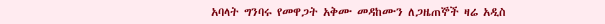አባላት ግንባሩ የመዋጋት አቅሙ መዳከሙን ለጋዜጠኞች ዛሬ አዲስ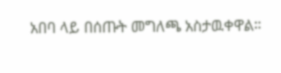አበባ ላይ በሰጡት መግለጫ አስታዉቀዋል።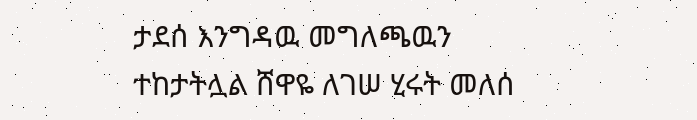ታደሰ እንግዳዉ መግለጫዉን ተከታትሏል ሸዋዬ ለገሠ ሂሩት መለሰ